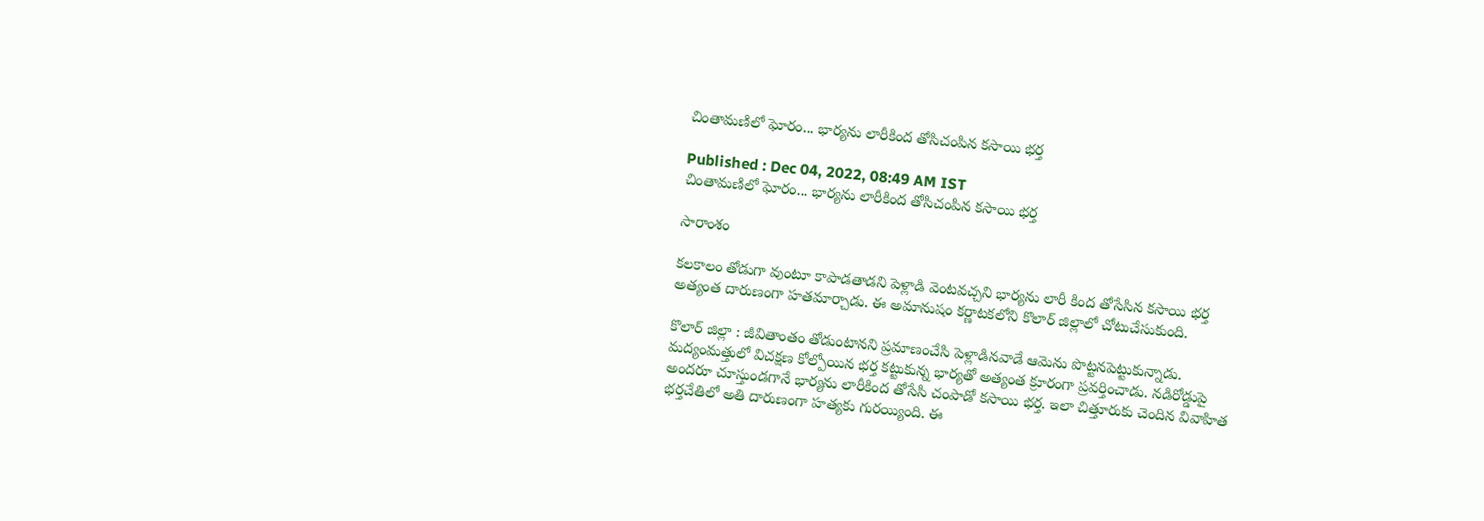చింతామణిలో ఘోరం... భార్యను లారీకింద తోసిచంపిన కసాయి భర్త

Published : Dec 04, 2022, 08:49 AM IST
చింతామణిలో ఘోరం... భార్యను లారీకింద తోసిచంపిన కసాయి భర్త

సారాంశం

కలకాలం తోడుగా వుంటూ కాపాడతాడని పెళ్లాడి వెంటవచ్చని భార్యను లారీ కింద తోసేసిన కసాయి భర్త అత్యంత దారుణంగా హతమార్చాడు. ఈ అమానుషం కర్ణాటకలోని కొలార్ జిల్లాలో చోటుచేసుకుంది.

కొలార్ జిల్లా : జీవితాంతం తోడుంటానని ప్రమాణంచేసి పెళ్లాడినవాడే ఆమెను పొట్టనపెట్టుకున్నాడు. మద్యంమత్తులో విచక్షణ కోల్పోయిన భర్త కట్టుకున్న భార్యతో అత్యంత క్రూరంగా ప్రవర్తించాడు. నడిరోడ్డుపై అందరూ చూస్తుండగానే భార్యను లారీకింద తోసేసి చంపాడో కసాయి భర్త. ఇలా చిత్తూరుకు చెందిన వివాహిత భర్తచేతిలో అతి దారుణంగా హత్యకు గురయ్యింది. ఈ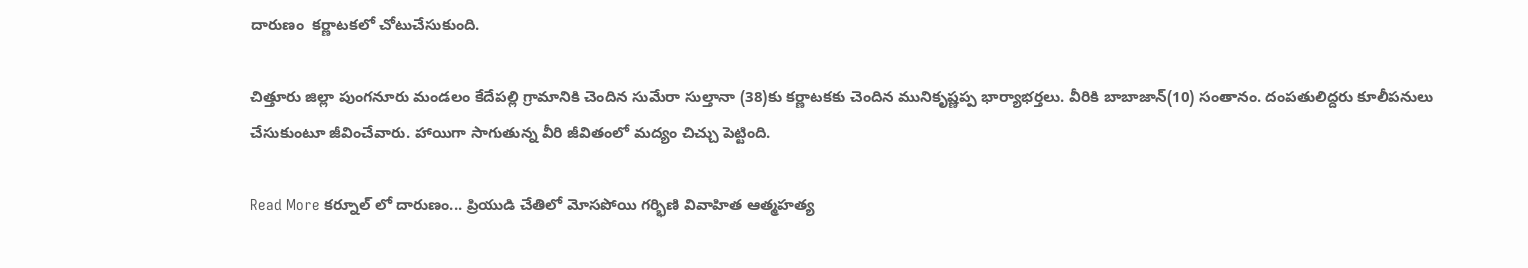దారుణం  కర్ణాటకలో చోటుచేసుకుంది.

చిత్తూరు జిల్లా పుంగనూరు మండలం కేదేపల్లి గ్రామానికి చెందిన సుమేరా సుల్తానా (38)కు కర్ణాటకకు చెందిన మునికృష్ణప్ప భార్యాభర్తలు. వీరికి బాబాజాన్(10) సంతానం. దంపతులిద్దరు కూలీపనులు చేసుకుంటూ జీవించేవారు. హాయిగా సాగుతున్న వీరి జీవితంలో మద్యం చిచ్చు పెట్టింది.

Read More కర్నూల్ లో దారుణం... ప్రియుడి చేతిలో మోసపోయి గర్భిణి వివాహిత ఆత్మహత్య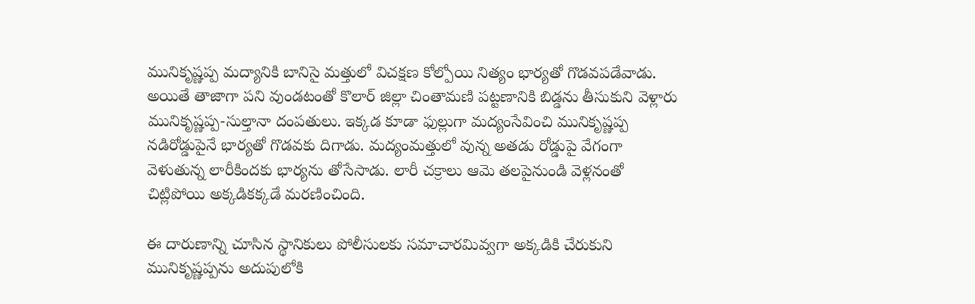మునికృష్ణప్ప మద్యానికి బానిసై మత్తులో విచక్షణ కోల్పోయి నిత్యం భార్యతో గొడవపడేవాడు. అయితే తాజాగా పని వుండటంతో కొలార్ జిల్లా చింతామణి పట్టణానికి బిడ్డను తీసుకుని వెళ్లారు మునికృష్ణప్ప-సుల్తానా దంపతులు. ఇక్కడ కూడా ఫుల్లుగా మద్యంసేవించి మునికృష్ణప్ప నడిరోడ్డుపైనే భార్యతో గొడవకు దిగాడు. మద్యంమత్తులో వున్న అతడు రోడ్డుపై వేగంగా వెళుతున్న లారీకిందకు భార్యను తోసేసాడు. లారీ చక్రాలు ఆమె తలపైనుండి వెళ్లనంతో చిట్లిపోయి అక్కడికక్కడే మరణించింది.

ఈ దారుణాన్ని చూసిన స్థానికులు పోలీసులకు సమాచారమివ్వగా అక్కడికి చేరుకుని మునికృష్ణప్పను అదుపులోకి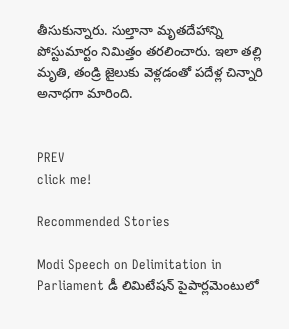తీసుకున్నారు. సుల్తానా మృతదేహాన్ని పోస్టుమార్టం నిమిత్తం తరలించారు. ఇలా తల్లి మృతి, తండ్రి జైలుకు వెళ్లడంతో పదేళ్ల చిన్నారి అనాధగా మారింది.


PREV
click me!

Recommended Stories

Modi Speech on Delimitation in Parliament డీ లిమిటేషన్ పైపార్లమెంటులో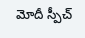మోదీ స్పీచ్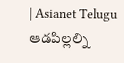| Asianet Telugu
ఆడపిల్లల్ని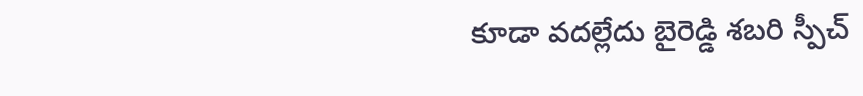కూడా వదల్లేదు బైరెడ్డి శబరి స్పీచ్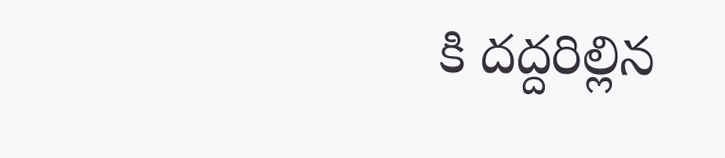కి దద్దరిల్లిన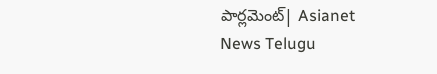పార్లమెంట్| Asianet News Telugu